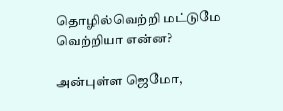தொழில்வெற்றி மட்டுமே வெற்றியா என்ன?

அன்புள்ள ஜெமோ,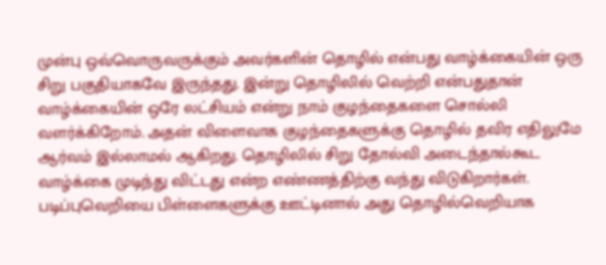முன்பு ஒவ்வொருவருக்கும் அவர்களின் தொழில் என்பது வாழ்க்கையின் ஒரு சிறு பகுதியாகவே இருந்தது. இன்று தொழிலில் வெற்றி என்பதுதான் வாழ்க்கையின் ஒரே லட்சியம் என்று நாம் குழந்தைகளை சொல்லி வளர்க்கிறோம். அதன் விளைவாக குழந்தைகளுக்கு தொழில் தவிர எதிலுமே ஆர்வம் இல்லாமல் ஆகிறது. தொழிலில் சிறு தோல்வி அடைந்தால்கூட  வாழ்க்கை முடிந்து விட்டது என்ற எண்ணத்திற்கு வந்து விடுகிறார்கள். படிப்புவெறியை பிள்ளைகளுக்கு ஊட்டினால் அது தொழில்வெறியாக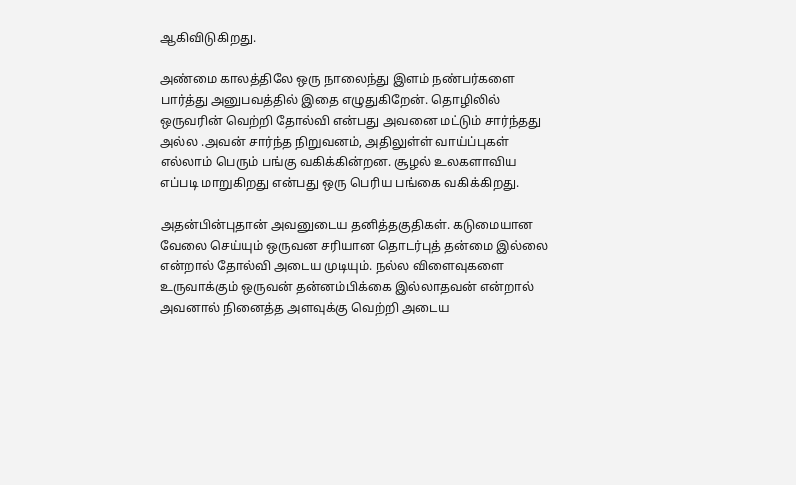ஆகிவிடுகிறது.

அண்மை காலத்திலே ஒரு நாலைந்து இளம் நண்பர்களை பார்த்து அனுபவத்தில் இதை எழுதுகிறேன். தொழிலில் ஒருவரின் வெற்றி தோல்வி என்பது அவனை மட்டும் சார்ந்தது அல்ல .அவன் சார்ந்த நிறுவனம், அதிலுள்ள் வாய்ப்புகள் எல்லாம் பெரும் பங்கு வகிக்கின்றன. சூழல் உலகளாவிய எப்படி மாறுகிறது என்பது ஒரு பெரிய பங்கை வகிக்கிறது.

அதன்பின்புதான் அவனுடைய தனித்தகுதிகள். கடுமையான வேலை செய்யும் ஒருவன சரியான தொடர்புத் தன்மை இல்லை என்றால் தோல்வி அடைய முடியும். நல்ல விளைவுகளை உருவாக்கும் ஒருவன் தன்னம்பிக்கை இல்லாதவன் என்றால் அவனால் நினைத்த அளவுக்கு வெற்றி அடைய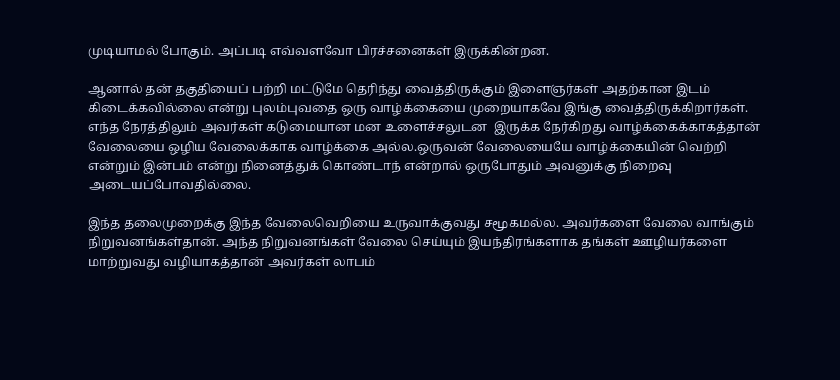முடியாமல் போகும். அப்படி எவ்வளவோ பிரச்சனைகள் இருக்கின்றன.

ஆனால் தன் தகுதியைப் பற்றி மட்டுமே தெரிந்து வைத்திருக்கும் இளைஞர்கள் அதற்கான இடம் கிடைக்கவில்லை என்று புலம்புவதை ஒரு வாழ்க்கையை முறையாகவே இங்கு வைத்திருக்கிறார்கள். எந்த நேரத்திலும் அவர்கள் கடுமையான மன உளைச்சலுடன  இருக்க நேர்கிறது வாழ்க்கைக்காகத்தான் வேலையை ஒழிய வேலைக்காக வாழ்க்கை அல்ல.ஒருவன் வேலையையே வாழ்க்கையின் வெற்றி என்றும் இன்பம் என்று நினைத்துக் கொண்டாந் என்றால் ஒருபோதும் அவனுக்கு நிறைவு அடையப்போவதில்லை.

இந்த தலைமுறைக்கு இந்த வேலைவெறியை உருவாக்குவது சமூகமல்ல. அவர்களை வேலை வாங்கும் நிறுவனங்கள்தான். அந்த நிறுவனங்கள் வேலை செய்யும் இயந்திரங்களாக தங்கள் ஊழியர்களை மாற்றுவது வழியாகத்தான் அவர்கள் லாபம்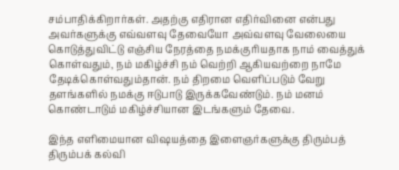சம்பாதிக்கிறார்கள். அதற்கு எதிரான எதிர்வினை என்பது அவர்களுக்கு எவ்வளவு தேவையோ அவ்வளவு வேலையை கொடுத்துவிட்டு எஞ்சிய நேரத்தை நமக்குரியதாக நாம் வைத்துக் கொள்வதும், நம் மகிழ்ச்சி நம் வெற்றி ஆகியவற்றை நாமே தேடிக்கொள்வதும்தான். நம் திறமை வெளிப்படும் வேறு தளங்களில் நமக்கு ஈடுபாடு இருக்கவேண்டும். நம் மனம் கொண்டாடும் மகிழ்ச்சியான இடங்களும் தேவை.

இந்த எளிமையான விஷயத்தை இளைஞர்களுக்கு திரும்பத் திரும்பக் கல்வி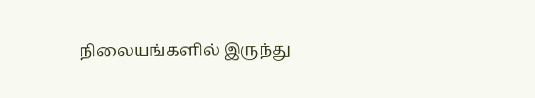நிலையங்களில் இருந்து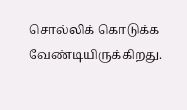சொல்லிக் கொடுக்க வேண்டியிருக்கிறது.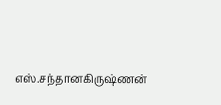எஸ்.சந்தானகிருஷ்ணன்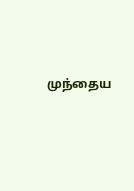முந்தைய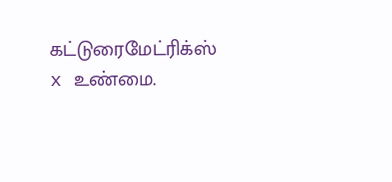கட்டுரைமேட்ரிக்ஸ் x உண்மை.